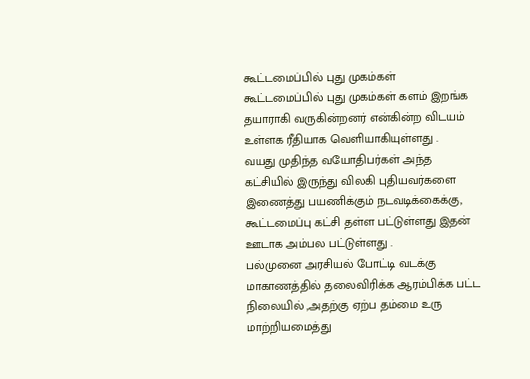கூட்டமைப்பில் புது முகம்கள்
கூட்டமைப்பில் புது முகம்கள் களம் இறங்க தயாராகி வருகின்றனர் என்கின்ற விடயம் உள்ளக ரீதியாக வெளியாகியுள்ளது .
வயது முதிந்த வயோதிபர்கள் அந்த கட்சியில் இருந்து விலகி புதியவர்களை இணைத்து பயணிக்கும் நடவடிக்கைக்கு, கூட்டமைப்பு கட்சி தள்ள பட்டுள்ளது இதன் ஊடாக அம்பல பட்டுள்ளது .
பல்முனை அரசியல் போட்டி வடக்கு மாகாணத்தில் தலைவிரிக்க ஆரம்பிக்க பட்ட நிலையில் ,அதற்கு ஏற்ப தம்மை உரு மாற்றியமைத்து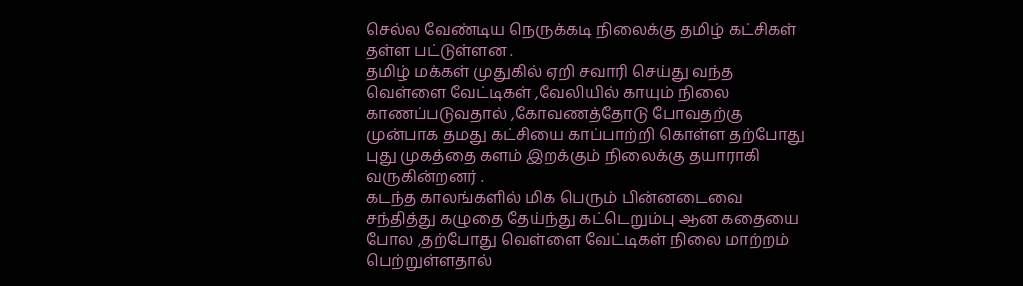செல்ல வேண்டிய நெருக்கடி நிலைக்கு தமிழ் கட்சிகள் தள்ள பட்டுள்ளன .
தமிழ் மக்கள் முதுகில் ஏறி சவாரி செய்து வந்த வெள்ளை வேட்டிகள் ,வேலியில் காயும் நிலை காணப்படுவதால் ,கோவணத்தோடு போவதற்கு முன்பாக தமது கட்சியை காப்பாற்றி கொள்ள தற்போது புது முகத்தை களம் இறக்கும் நிலைக்கு தயாராகி வருகின்றனர் .
கடந்த காலங்களில் மிக பெரும் பின்னடைவை சந்தித்து கழுதை தேய்ந்து கட்டெறும்பு ஆன கதையை போல ,தற்போது வெள்ளை வேட்டிகள் நிலை மாற்றம் பெற்றுள்ளதால்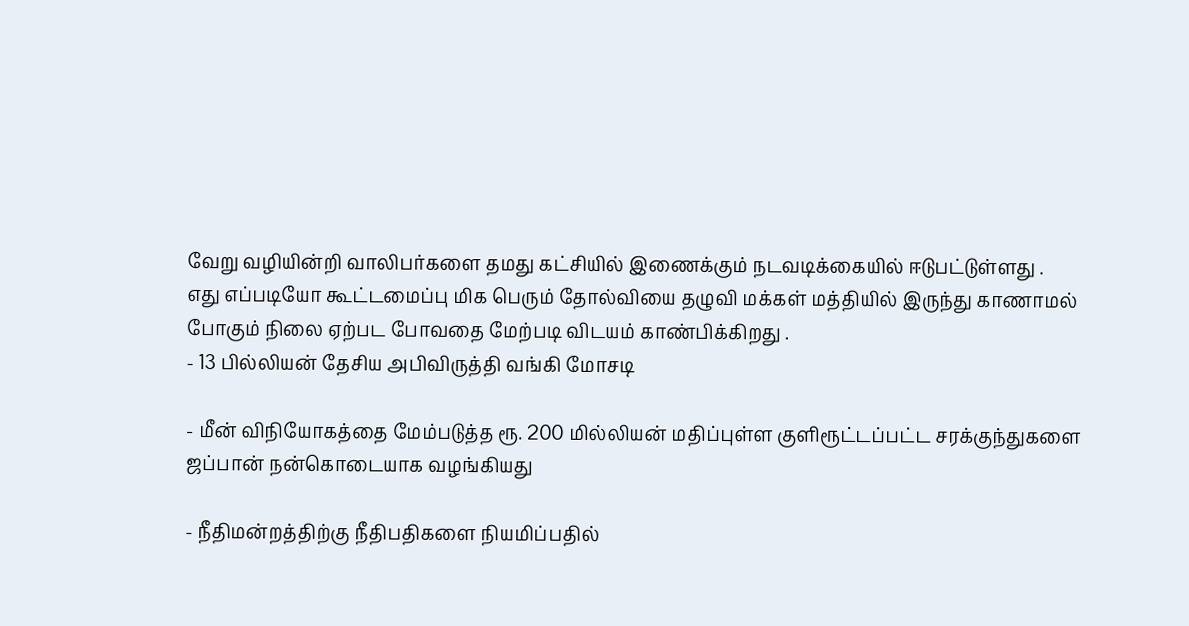வேறு வழியின்றி வாலிபர்களை தமது கட்சியில் இணைக்கும் நடவடிக்கையில் ஈடுபட்டுள்ளது .
எது எப்படியோ கூட்டமைப்பு மிக பெரும் தோல்வியை தழுவி மக்கள் மத்தியில் இருந்து காணாமல் போகும் நிலை ஏற்பட போவதை மேற்படி விடயம் காண்பிக்கிறது .
- 13 பில்லியன் தேசிய அபிவிருத்தி வங்கி மோசடி

- மீன் விநியோகத்தை மேம்படுத்த ரூ. 200 மில்லியன் மதிப்புள்ள குளிரூட்டப்பட்ட சரக்குந்துகளை ஜப்பான் நன்கொடையாக வழங்கியது

- நீதிமன்றத்திற்கு நீதிபதிகளை நியமிப்பதில்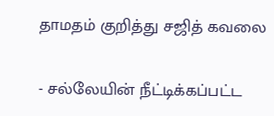தாமதம் குறித்து சஜித் கவலை

- சல்லேயின் நீட்டிக்கப்பட்ட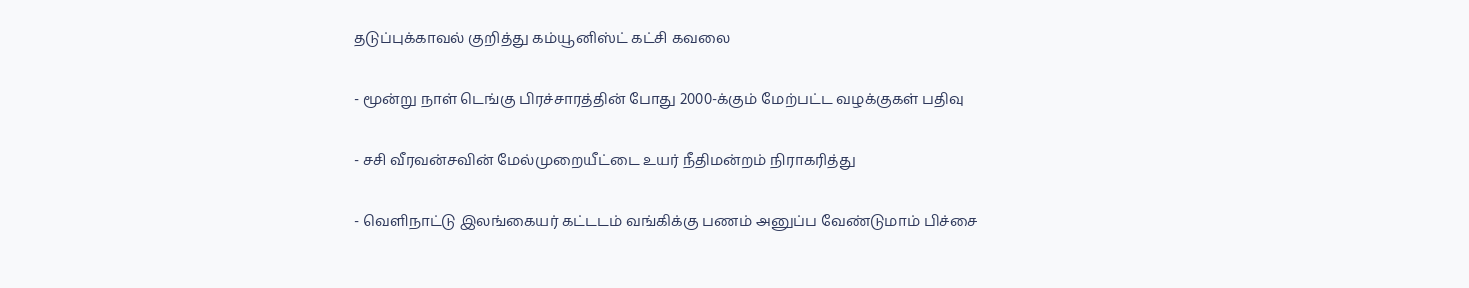தடுப்புக்காவல் குறித்து கம்யூனிஸ்ட் கட்சி கவலை

- மூன்று நாள் டெங்கு பிரச்சாரத்தின் போது 2000-க்கும் மேற்பட்ட வழக்குகள் பதிவு

- சசி வீரவன்சவின் மேல்முறையீட்டை உயர் நீதிமன்றம் நிராகரித்து

- வெளிநாட்டு இலங்கையர் கட்டடம் வங்கிக்கு பணம் அனுப்ப வேண்டுமாம் பிச்சை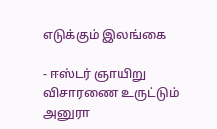எடுக்கும் இலங்கை

- ஈஸ்டர் ஞாயிறு விசாரணை உருட்டும் அனுரா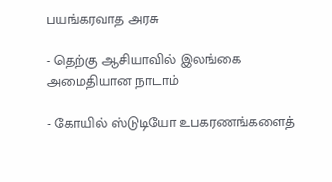பயங்கரவாத அரசு

- தெற்கு ஆசியாவில் இலங்கை அமைதியான நாடாம்

- கோயில் ஸ்டுடியோ உபகரணங்களைத்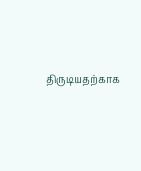திருடியதற்காக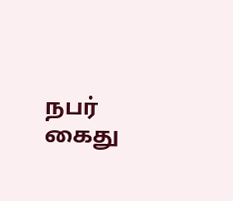நபர் கைது